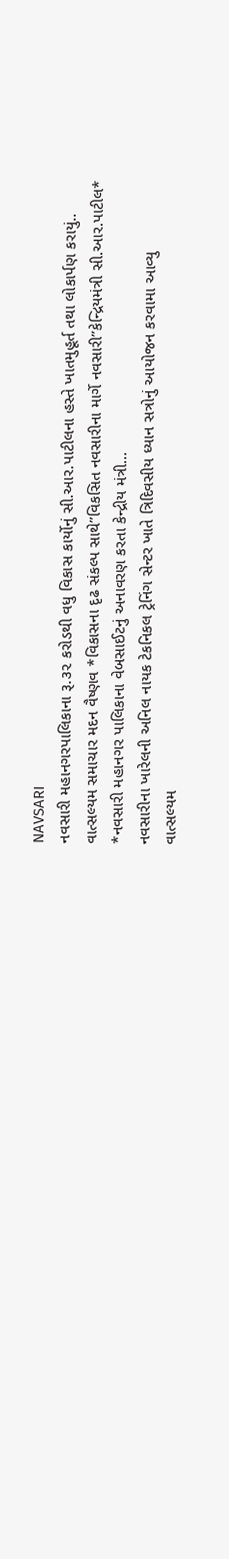NAVSARI
નવસારી મહાનગરપાલિકાના રૂ.૩૨ કરોડથી વધુ વિકાસ કાર્યોનું સી.આર.પાટીલના હસ્તે ખાતમુહૂર્ત તથા લોકાર્પણ કરાયું..
વાત્સલ્યમ સમાચાર મદન વૈષ્ણવ *વિકાસના દૃઢ સંકલ્પ સાથે”વિકસિત નવસારીના માર્ગે નવસારી”કેન્દ્રિયમંત્રી સી.આર.પાટીલ* *નવસારી મહાનગર પાલિકાના વેબસાઈટનું અનાવરણ કરતા કેન્દ્રીય મંત્રી…
નવસારીના ખારેલની અનિલ નાયક ટેકનિકલ ટ્રેનિંગ સેન્ટર ખાતે ત્રિદિવસીય ધ્યાન સત્રોનું આયોજન કરવામા આવ્યુ
વાત્સલ્યમ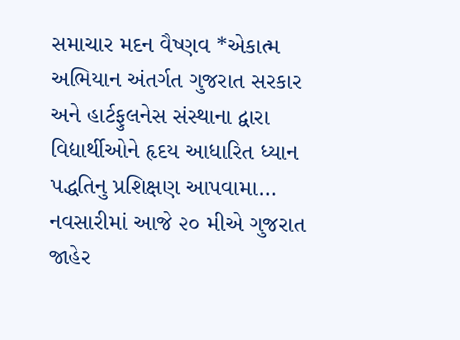સમાચાર મદન વૈષ્ણવ *એકાત્મ અભિયાન અંતર્ગત ગુજરાત સરકાર અને હાર્ટફુલનેસ સંસ્થાના દ્વારા વિદ્યાર્થીઓને હૃદય આધારિત ધ્યાન પદ્ધતિનુ પ્રશિક્ષણ આપવામા…
નવસારીમાં આજે ૨૦ મીએ ગુજરાત જાહેર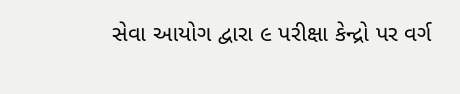સેવા આયોગ દ્વારા ૯ પરીક્ષા કેન્દ્રો પર વર્ગ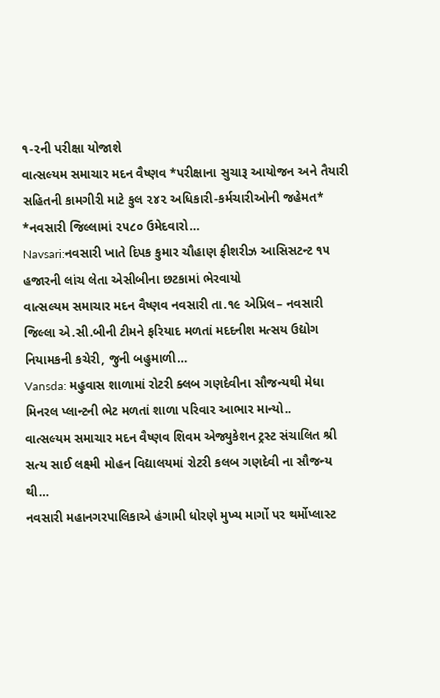૧-૨ની પરીક્ષા યોજાશે
વાત્સલ્યમ સમાચાર મદન વૈષ્ણવ *પરીક્ષાના સુચારૂ આયોજન અને તૈયારી સહિતની કામગીરી માટે કુલ ૨૪૨ અધિકારી-કર્મચારીઓની જહેમત* *નવસારી જિલ્લામાં ૨૫૮૦ ઉમેદવારો…
Navsari:નવસારી ખાતે દિપક કુમાર ચૌહાણ ફીશરીઝ આસિસટન્ટ ૧૫ હજારની લાંચ લેતા એસીબીના છટકામાં ભેરવાયો
વાત્સલ્યમ સમાચાર મદન વૈષ્ણવ નવસારી તા.૧૯ એપ્રિલ– નવસારી જિલ્લા એ.સી.બીની ટીમને ફરિયાદ મળતાં મદદનીશ મત્સય ઉદ્યોગ નિયામકની કચેરી, જુની બહુમાળી…
Vansda: મહુવાસ શાળામાં રોટરી ક્લબ ગણદેવીના સૌજન્યથી મેધા મિનરલ પ્લાન્ટની ભેટ મળતાં શાળા પરિવાર આભાર માન્યો..
વાત્સલ્યમ સમાચાર મદન વૈષ્ણવ શિવમ એજ્યુકેશન ટ્રસ્ટ સંચાલિત શ્રી સત્ય સાઈ લક્ષ્મી મોહન વિદ્યાલયમાં રોટરી કલબ ગણદેવી ના સૌજન્ય થી…
નવસારી મહાનગરપાલિકાએ હંગામી ધોરણે મુખ્ય માર્ગો પર થર્મોપ્લાસ્ટ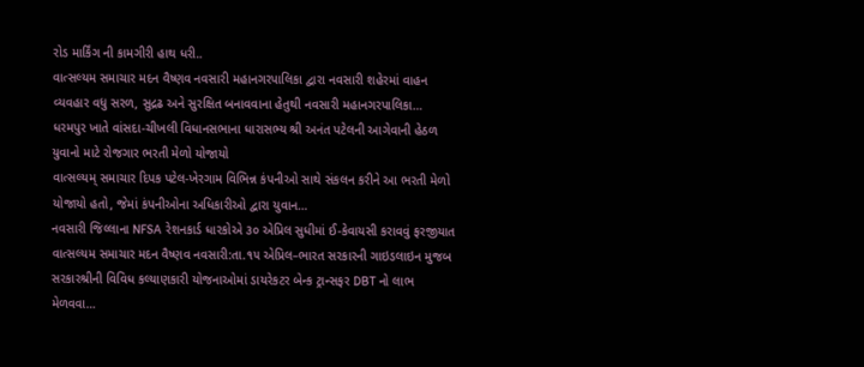રોડ માર્કિંગ ની કામગીરી હાથ ધરી..
વાત્સલ્યમ સમાચાર મદન વૈષ્ણવ નવસારી મહાનગરપાલિકા દ્વારા નવસારી શહેરમાં વાહન વ્યવહાર વધુ સરળ, સુદ્રઢ અને સુરક્ષિત બનાવવાના હેતુથી નવસારી મહાનગરપાલિકા…
ધરમપુર ખાતે વાંસદા-ચીખલી વિધાનસભાના ધારાસભ્ય શ્રી અનંત પટેલની આગેવાની હેઠળ યુવાનો માટે રોજગાર ભરતી મેળો યોજાયો
વાત્સલ્યમ્ સમાચાર દિપક પટેલ-ખેરગામ વિભિન્ન કંપનીઓ સાથે સંકલન કરીને આ ભરતી મેળો યોજાયો હતો, જેમાં કંપનીઓના અધિકારીઓ દ્વારા યુવાન…
નવસારી જિલ્લાના NFSA રેશનકાર્ડ ધારકોએ ૩૦ એપ્રિલ સુધીમાં ઈ-કેવાયસી કરાવવું ફરજીયાત
વાત્સલ્યમ સમાચાર મદન વૈષ્ણવ નવસારી:તા.૧૫ એપ્રિલ–ભારત સરકારની ગાઇડલાઇન મુજબ સરકારશ્રીની વિવિધ કલ્યાણકારી યોજનાઓમાં ડાયરેકટર બેન્ક ટ્રાન્સફર DBT નો લાભ મેળવવા…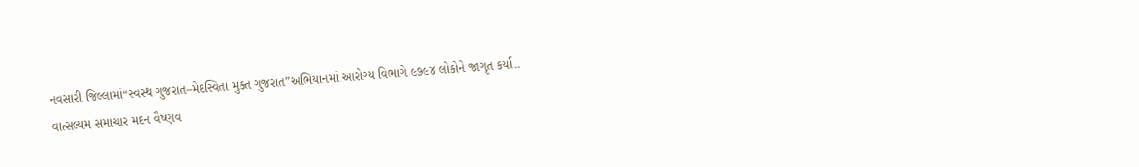નવસારી જિલ્લામાં“સ્વસ્થ ગુજરાત–મેદસ્વિતા મુક્ત ગુજરાત”અભિયાનમાં આરોગ્ય વિભાગે ૯૭૯૪ લોકોને જાગૃત કર્યા..
વાત્સલ્યમ સમાચાર મદન વૈષ્ણવ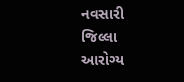નવસારી જિલ્લા આરોગ્ય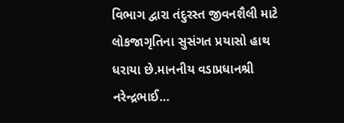વિભાગ દ્વારા તંદુરસ્ત જીવનશૈલી માટે લોકજાગૃતિના સુસંગત પ્રયાસો હાથ ધરાયા છે.માનનીય વડાપ્રધાનશ્રી નરેન્દ્રભાઈ…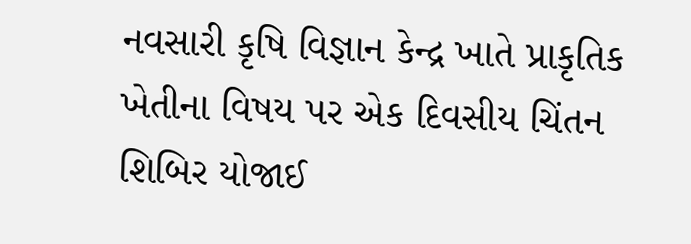નવસારી કૃષિ વિજ્ઞાન કેન્દ્ર ખાતે પ્રાકૃતિક ખેતીના વિષય પર એક દિવસીય ચિંતન શિબિર યોજાઈ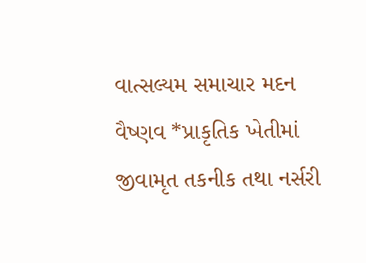વાત્સલ્યમ સમાચાર મદન વૈષ્ણવ *પ્રાકૃતિક ખેતીમાં જીવામૃત તકનીક તથા નર્સરી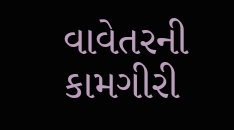વાવેતરની કામગીરી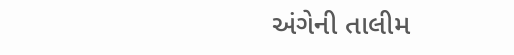અંગેની તાલીમ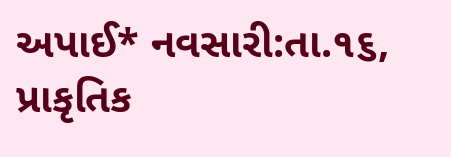અપાઈ* નવસારી:તા.૧૬, પ્રાકૃતિક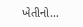ખેતીનો…